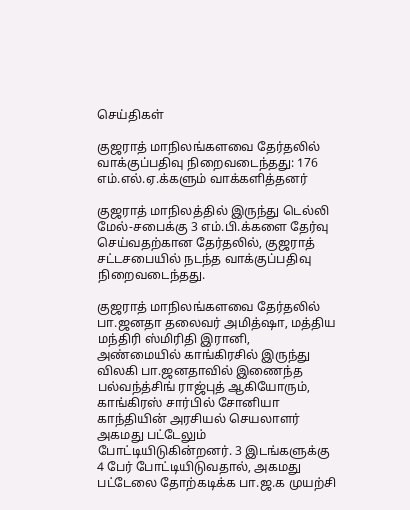செய்திகள்

குஜராத் மாநிலங்களவை தேர்தலில் வாக்குப்பதிவு நிறைவடைந்தது: 176 எம்.எல்.ஏ.க்களும் வாக்களித்தனர்

குஜராத் மாநிலத்தில் இருந்து டெல்லி மேல்-சபைக்கு 3 எம்.பி.க்களை தேர்வு செய்வதற்கான தேர்தலில், குஜராத் சட்டசபையில் நடந்த வாக்குப்பதிவு நிறைவடைந்தது.

குஜராத் மாநிலங்களவை தேர்தலில் பா.ஜனதா தலைவர் அமித்ஷா, மத்திய மந்திரி ஸ்மிரிதி இரானி, அண்மையில் காங்கிரசில் இருந்து விலகி பா.ஜனதாவில் இணைந்த பல்வந்த்சிங் ராஜ்புத் ஆகியோரும், காங்கிரஸ் சார்பில் சோனியா காந்தியின் அரசியல் செயலாளர் அகமது பட்டேலும் போட்டியிடுகின்றனர். 3 இடங்களுக்கு 4 பேர் போட்டியிடுவதால், அகமது பட்டேலை தோற்கடிக்க பா.ஜ.க முயற்சி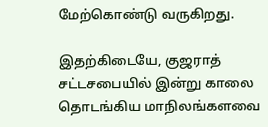மேற்கொண்டு வருகிறது.

இதற்கிடையே, குஜராத் சட்டசபையில் இன்று காலை தொடங்கிய மாநிலங்களவை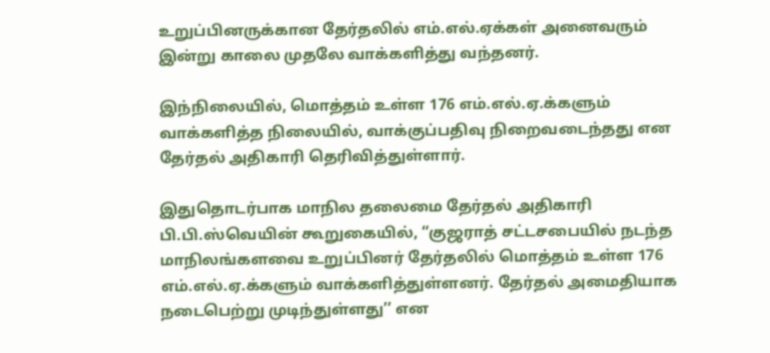உறுப்பினருக்கான தேர்தலில் எம்.எல்.ஏக்கள் அனைவரும் இன்று காலை முதலே வாக்களித்து வந்தனர்.

இந்நிலையில், மொத்தம் உள்ள 176 எம்.எல்.ஏ.க்களும் வாக்களித்த நிலையில், வாக்குப்பதிவு நிறைவடைந்தது என தேர்தல் அதிகாரி தெரிவித்துள்ளார்.

இதுதொடர்பாக மாநில தலைமை தேர்தல் அதிகாரி பி.பி.ஸ்வெயின் கூறுகையில், “குஜராத் சட்டசபையில் நடந்த மாநிலங்களவை உறுப்பினர் தேர்தலில் மொத்தம் உள்ள 176 எம்.எல்.ஏ.க்களும் வாக்களித்துள்ளனர். தேர்தல் அமைதியாக நடைபெற்று முடிந்துள்ளது’’ என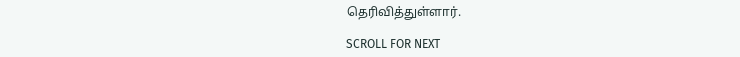தெரிவித்துள்ளார்.

SCROLL FOR NEXT